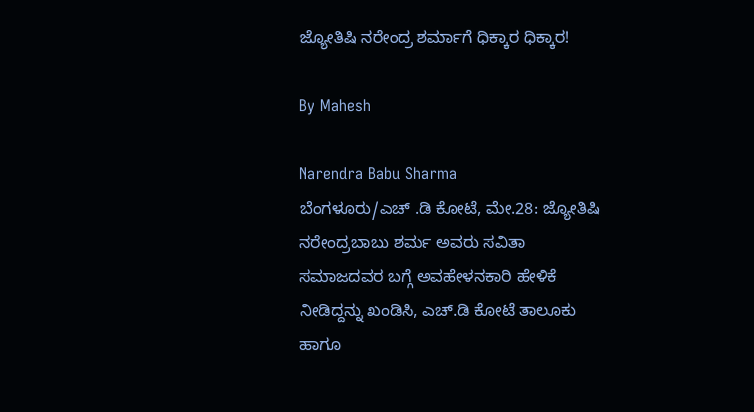ಜ್ಯೋತಿಷಿ ನರೇಂದ್ರ ಶರ್ಮಾಗೆ ಧಿಕ್ಕಾರ ಧಿಕ್ಕಾರ!

By Mahesh

Narendra Babu Sharma
ಬೆಂಗಳೂರು/ಎಚ್ .ಡಿ ಕೋಟೆ, ಮೇ.28: ಜ್ಯೋತಿಷಿ ನರೇಂದ್ರಬಾಬು ಶರ್ಮ ಅವರು ಸವಿತಾ ಸಮಾಜದವರ ಬಗ್ಗೆ ಅವಹೇಳನಕಾರಿ ಹೇಳಿಕೆ ನೀಡಿದ್ದನ್ನು ಖಂಡಿಸಿ, ಎಚ್.ಡಿ ಕೋಟೆ ತಾಲೂಕು ಹಾಗೂ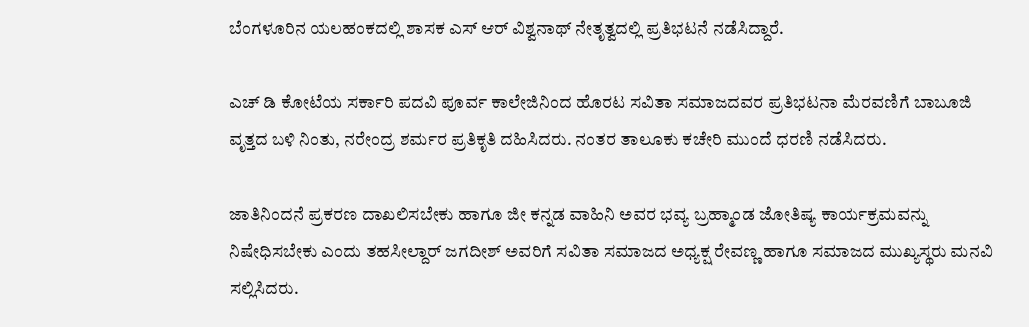ಬೆಂಗಳೂರಿನ ಯಲಹಂಕದಲ್ಲಿ ಶಾಸಕ ಎಸ್ ಆರ್ ವಿಶ್ವನಾಥ್ ನೇತೃತ್ವದಲ್ಲಿ ಪ್ರತಿಭಟನೆ ನಡೆಸಿದ್ದಾರೆ.

ಎಚ್ ಡಿ ಕೋಟೆಯ ಸರ್ಕಾರಿ ಪದವಿ ಪೂರ್ವ ಕಾಲೇಜಿನಿಂದ ಹೊರಟ ಸವಿತಾ ಸಮಾಜದವರ ಪ್ರತಿಭಟನಾ ಮೆರವಣಿಗೆ ಬಾಬೂಜಿ ವೃತ್ತದ ಬಳಿ ನಿಂತು, ನರೇಂದ್ರ ಶರ್ಮರ ಪ್ರತಿಕೃತಿ ದಹಿಸಿದರು. ನಂತರ ತಾಲೂಕು ಕಚೇರಿ ಮುಂದೆ ಧರಣಿ ನಡೆಸಿದರು.

ಜಾತಿನಿಂದನೆ ಪ್ರಕರಣ ದಾಖಲಿಸಬೇಕು ಹಾಗೂ ಜೀ ಕನ್ನಡ ವಾಹಿನಿ ಅವರ ಭವ್ಯ ಬ್ರಹ್ಮಾಂಡ ಜೋತಿಷ್ಯ ಕಾರ್ಯಕ್ರಮವನ್ನು ನಿಷೇಧಿಸಬೇಕು ಎಂದು ತಹಸೀಲ್ದಾರ್ ಜಗದೀಶ್ ಅವರಿಗೆ ಸವಿತಾ ಸಮಾಜದ ಅಧ್ಯಕ್ಷ ರೇವಣ್ಣ ಹಾಗೂ ಸಮಾಜದ ಮುಖ್ಯಸ್ಥರು ಮನವಿ ಸಲ್ಲಿಸಿದರು.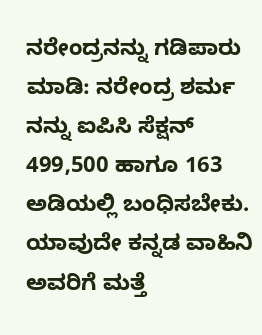ನರೇಂದ್ರನನ್ನು ಗಡಿಪಾರು ಮಾಡಿ: ನರೇಂದ್ರ ಶರ್ಮ ನನ್ನು ಐಪಿಸಿ ಸೆಕ್ಷನ್ 499,500 ಹಾಗೂ 163 ಅಡಿಯಲ್ಲಿ ಬಂಧಿಸಬೇಕು. ಯಾವುದೇ ಕನ್ನಡ ವಾಹಿನಿ ಅವರಿಗೆ ಮತ್ತೆ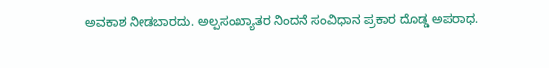ಅವಕಾಶ ನೀಡಬಾರದು. ಅಲ್ಪಸಂಖ್ಯಾತರ ನಿಂದನೆ ಸಂವಿಧಾನ ಪ್ರಕಾರ ದೊಡ್ಡ ಅಪರಾಧ.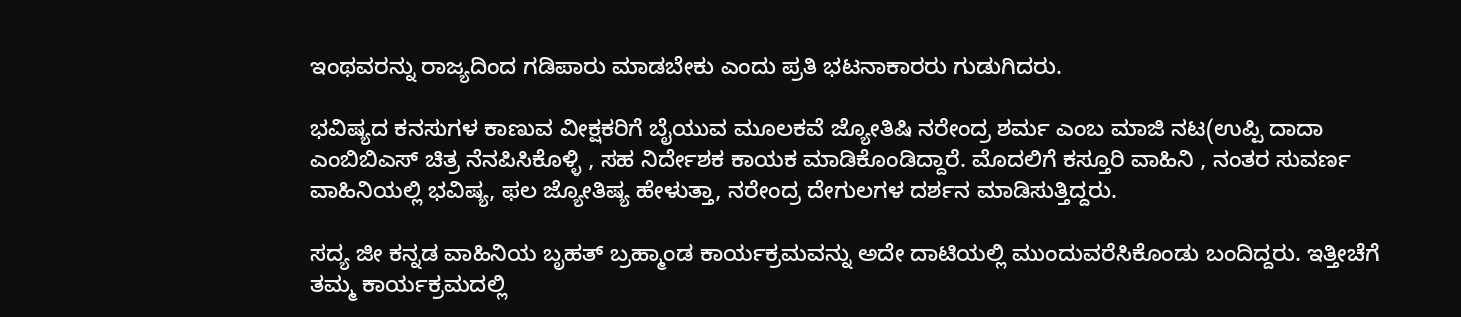ಇಂಥವರನ್ನು ರಾಜ್ಯದಿಂದ ಗಡಿಪಾರು ಮಾಡಬೇಕು ಎಂದು ಪ್ರತಿ ಭಟನಾಕಾರರು ಗುಡುಗಿದರು.

ಭವಿಷ್ಯದ ಕನಸುಗಳ ಕಾಣುವ ವೀಕ್ಷಕರಿಗೆ ಬೈಯುವ ಮೂಲಕವೆ ಜ್ಯೋತಿಷಿ ನರೇಂದ್ರ ಶರ್ಮ ಎಂಬ ಮಾಜಿ ನಟ(ಉಪ್ಪಿ ದಾದಾ ಎಂಬಿಬಿಎಸ್ ಚಿತ್ರ ನೆನಪಿಸಿಕೊಳ್ಳಿ , ಸಹ ನಿರ್ದೇಶಕ ಕಾಯಕ ಮಾಡಿಕೊಂಡಿದ್ದಾರೆ. ಮೊದಲಿಗೆ ಕಸ್ತೂರಿ ವಾಹಿನಿ , ನಂತರ ಸುವರ್ಣ ವಾಹಿನಿಯಲ್ಲಿ ಭವಿಷ್ಯ, ಫಲ ಜ್ಯೋತಿಷ್ಯ ಹೇಳುತ್ತಾ, ನರೇಂದ್ರ ದೇಗುಲಗಳ ದರ್ಶನ ಮಾಡಿಸುತ್ತಿದ್ದರು.

ಸದ್ಯ ಜೀ ಕನ್ನಡ ವಾಹಿನಿಯ ಬೃಹತ್ ಬ್ರಹ್ಮಾಂಡ ಕಾರ್ಯಕ್ರಮವನ್ನು ಅದೇ ದಾಟಿಯಲ್ಲಿ ಮುಂದುವರೆಸಿಕೊಂಡು ಬಂದಿದ್ದರು. ಇತ್ತೀಚೆಗೆ ತಮ್ಮ ಕಾರ್ಯಕ್ರಮದಲ್ಲಿ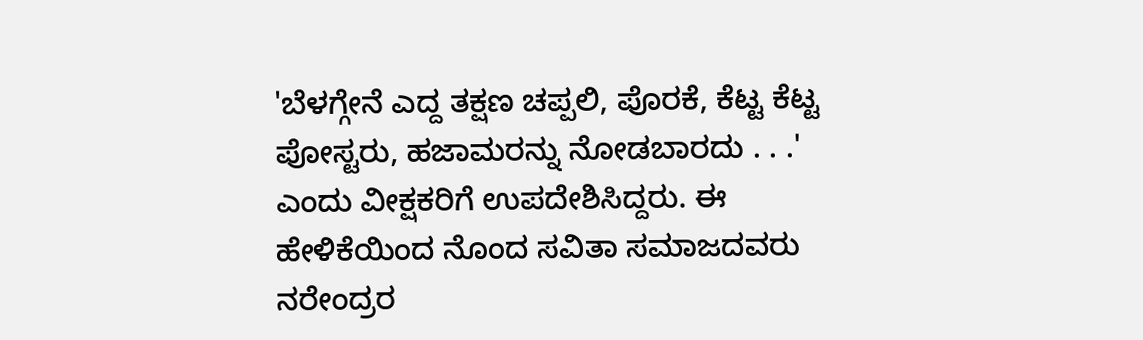'ಬೆಳಗ್ಗೇನೆ ಎದ್ದ ತಕ್ಷಣ ಚಪ್ಪಲಿ, ಪೊರಕೆ, ಕೆಟ್ಟ ಕೆಟ್ಟ ಪೋಸ್ಟರು, ಹಜಾಮರನ್ನು ನೋಡಬಾರದು . . .' ಎಂದು ವೀಕ್ಷಕರಿಗೆ ಉಪದೇಶಿಸಿದ್ದರು. ಈ ಹೇಳಿಕೆಯಿಂದ ನೊಂದ ಸವಿತಾ ಸಮಾಜದವರು ನರೇಂದ್ರರ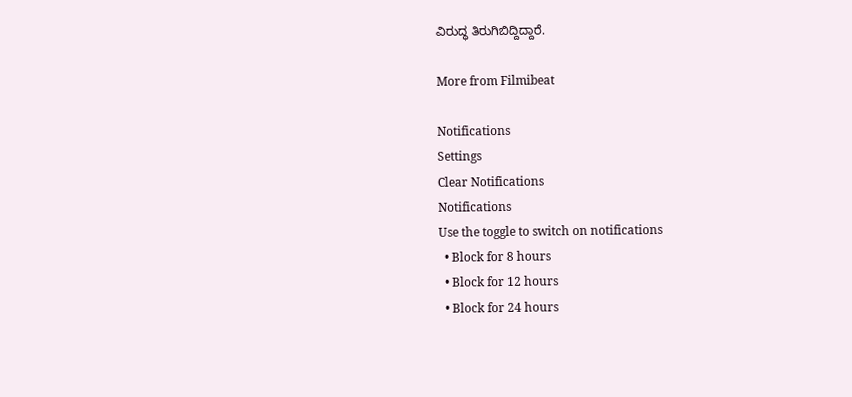ವಿರುದ್ಧ ತಿರುಗಿಬಿದ್ದಿದ್ದಾರೆ.

More from Filmibeat

Notifications
Settings
Clear Notifications
Notifications
Use the toggle to switch on notifications
  • Block for 8 hours
  • Block for 12 hours
  • Block for 24 hours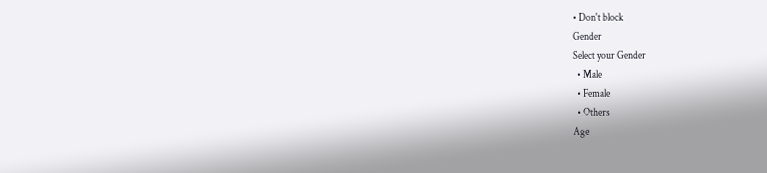• Don't block
Gender
Select your Gender
  • Male
  • Female
  • Others
Age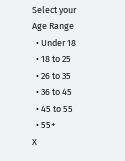Select your Age Range
  • Under 18
  • 18 to 25
  • 26 to 35
  • 36 to 45
  • 45 to 55
  • 55+
X